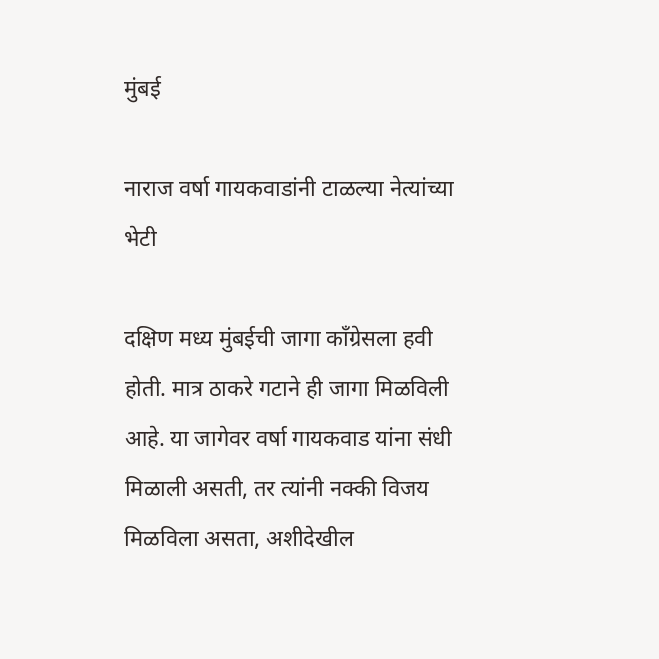मुंबई

नाराज वर्षा गायकवाडांनी टाळल्या नेत्यांच्या भेटी

दक्षिण मध्य मुंबईची जागा काँग्रेसला हवी होती. मात्र ठाकरे गटाने ही जागा मिळविली आहे. या जागेवर वर्षा गायकवाड यांना संधी मिळाली असती, तर त्यांनी नक्की विजय मिळविला असता, अशीदेखील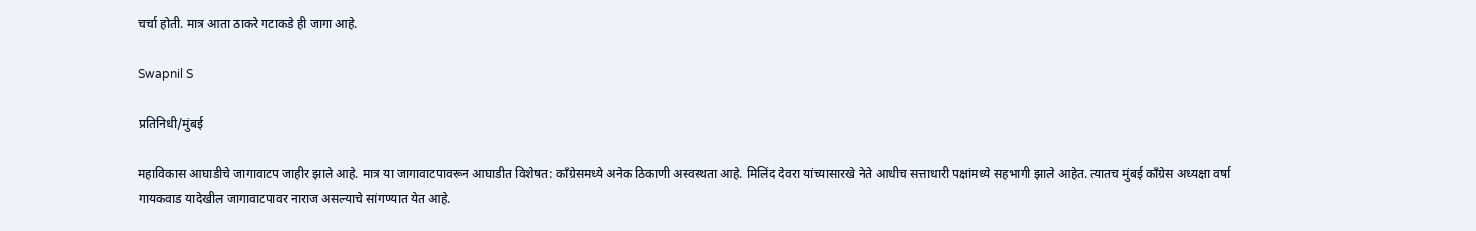चर्चा होती. मात्र आता ठाकरे गटाकडे ही जागा आहे.

Swapnil S

प्रतिनिधी/मुंबई

महाविकास आघाडीचे जागावाटप जाहीर झाले आहे. मात्र या जागावाटपावरून आघाडीत विशेषत: काँग्रेसमध्ये अनेक ठिकाणी अस्वस्थता आहे. मिलिंद देवरा यांच्यासारखे नेते आधीच सत्ताधारी पक्षांमध्ये सहभागी झाले आहेत. त्यातच मुंबई काँग्रेस अध्यक्षा वर्षा गायकवाड यादेखील जागावाटपावर नाराज असल्याचे सांगण्यात येत आहे.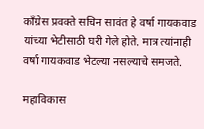काँग्रेस प्रवक्ते सचिन सावंत हे वर्षा गायकवाड यांच्या भेटीसाठी घरी गेले होते. मात्र त्यांनाही वर्षा गायकवाड भेटल्या नसल्याचे समजते.

महाविकास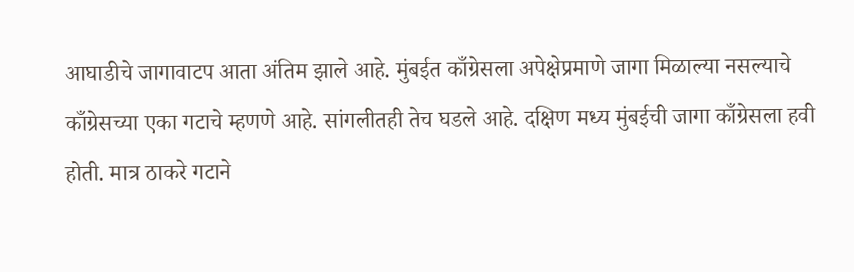आघाडीचे जागावाटप आता अंतिम झाले आहे. मुंबईत काँग्रेसला अपेक्षेप्रमाणे जागा मिळाल्या नसल्याचे काँग्रेसच्या एका गटाचे म्हणणे आहे. सांगलीतही तेच घडले आहे. दक्षिण मध्य मुंबईची जागा काँग्रेसला हवी होती. मात्र ठाकरे गटाने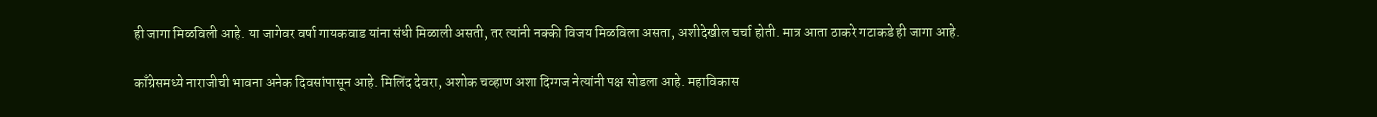ही जागा मिळविली आहे. या जागेवर वर्षा गायकवाड यांना संधी मिळाली असती, तर त्यांनी नक्की विजय मिळविला असता, अशीदेखील चर्चा होती. मात्र आता ठाकरे गटाकडे ही जागा आहे.

काँग्रेसमध्ये नाराजीची भावना अनेक दिवसांपासून आहे. मिलिंद देवरा, अशोक चव्हाण अशा दिग्गज नेत्यांनी पक्ष सोडला आहे. महाविकास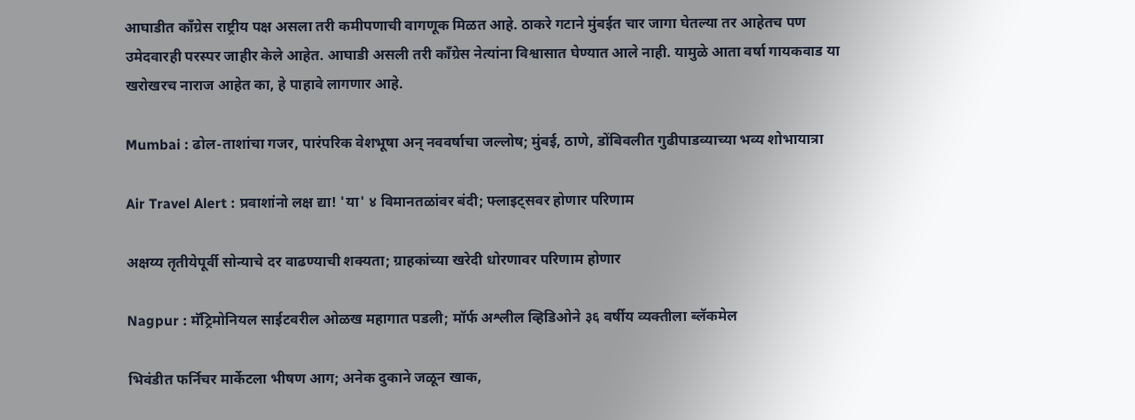आघाडीत काँग्रेस राष्ट्रीय पक्ष असला तरी कमीपणाची वागणूक मिळत आहे. ठाकरे गटाने मुंबईत चार जागा घेतल्या तर आहेतच पण उमेदवारही परस्पर जाहीर केले आहेत. आघाडी असली तरी काँग्रेस नेत्यांना विश्वासात घेण्यात आले नाही. यामुळे आता वर्षा गायकवाड या खरोखरच नाराज आहेत का, हे पाहावे लागणार आहे.

Mumbai : ढोल-ताशांचा गजर, पारंपरिक वेशभूषा अन् नववर्षाचा जल्लोष; मुंबई, ठाणे, डोंबिवलीत गुढीपाडव्याच्या भव्य शोभायात्रा

Air Travel Alert : प्रवाशांनो लक्ष द्या! 'या' ४ विमानतळांवर बंदी; फ्लाइट्सवर होणार परिणाम

अक्षय्य तृतीयेपूर्वी सोन्याचे दर वाढण्याची शक्यता; ग्राहकांच्या खरेदी धोरणावर परिणाम होणार

Nagpur : मॅट्रिमोनियल साईटवरील ओळख महागात पडली; मॉर्फ अश्लील व्हिडिओने ३६ वर्षीय व्यक्तीला ब्लॅकमेल

भिवंडीत फर्निचर मार्केटला भीषण आग; अनेक दुकाने जळून खाक,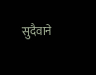सुदैवाने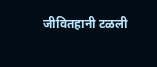जीवितहानी टळली